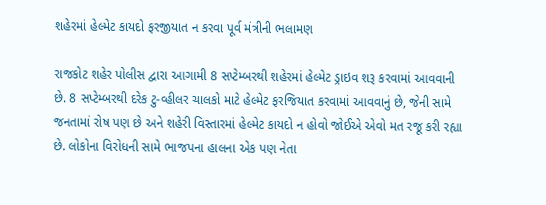શહેરમાં હેલ્મેટ કાયદો ફરજીયાત ન કરવા પૂર્વ મંત્રીની ભલામણ

રાજકોટ શહેર પોલીસ દ્વારા આગામી 8 સપ્ટેમ્બરથી શહેરમાં હેલ્મેટ ડ્રાઇવ શરૂ કરવામાં આવવાની છે. 8 સપ્ટેમ્બરથી દરેક ટુ-વ્હીલર ચાલકો માટે હેલ્મેટ ફરજિયાત કરવામાં આવવાનું છે, જેની સામે જનતામાં રોષ પણ છે અને શહેરી વિસ્તારમાં હેલ્મેટ કાયદો ન હોવો જોઈએ એવો મત રજૂ કરી રહ્યા છે. લોકોના વિરોધની સામે ભાજપના હાલના એક પણ નેતા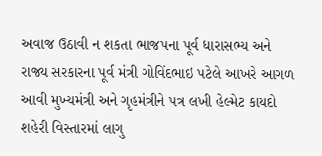અવાજ ઉઠાવી ન શકતા ભાજપના પૂર્વ ધારાસભ્ય અને રાજ્ય સરકારના પૂર્વ મંત્રી ગોવિંદભાઇ પટેલે આખરે આગળ આવી મુખ્યમંત્રી અને ગૃહમંત્રીને પત્ર લખી હેલ્મેટ કાયદો શહેરી વિસ્તારમાં લાગુ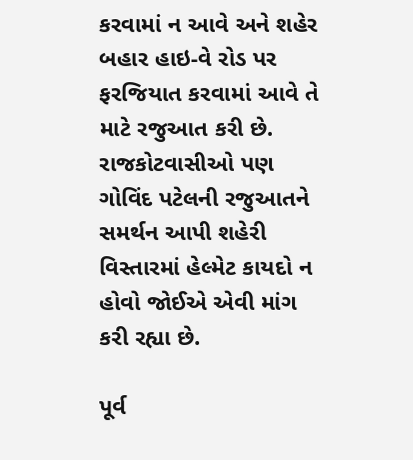કરવામાં ન આવે અને શહેર બહાર હાઇ-વે રોડ પર ફરજિયાત કરવામાં આવે તે માટે રજુઆત કરી છે. રાજકોટવાસીઓ પણ ગોવિંદ પટેલની રજુઆતને સમર્થન આપી શહેરી વિસ્તારમાં હેલ્મેટ કાયદો ન હોવો જોઈએ એવી માંગ કરી રહ્યા છે.

પૂર્વ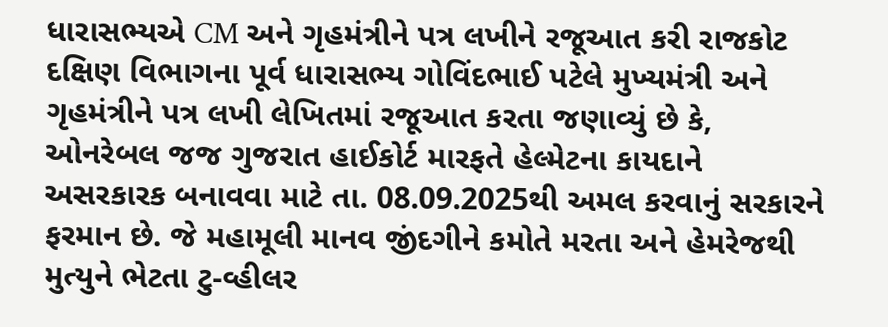ધારાસભ્યએ CM અને ગૃહમંત્રીને પત્ર લખીને રજૂઆત કરી રાજકોટ દક્ષિણ વિભાગના પૂર્વ ધારાસભ્ય ગોવિંદભાઈ પટેલે મુખ્યમંત્રી અને ગૃહમંત્રીને પત્ર લખી લેખિતમાં રજૂઆત કરતા જણાવ્યું છે કે, ઓનરેબલ જજ ગુજરાત હાઈકોર્ટ મારફતે હેલ્મેટના કાયદાને અસરકારક બનાવવા માટે તા. 08.09.2025થી અમલ કરવાનું સરકારને ફરમાન છે. જે મહામૂલી માનવ જીંદગીને કમોતે મરતા અને હેમરેજથી મુત્યુને ભેટતા ટુ-વ્હીલર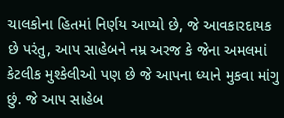ચાલકોના હિતમાં નિર્ણય આપ્યો છે, જે આવકારદાયક છે પરંતુ, આપ સાહેબને નમ્ર અરજ કે જેના અમલમાં કેટલીક મુશ્કેલીઓ પણ છે જે આપના ધ્યાને મુકવા માંગુ છું. જે આપ સાહેબ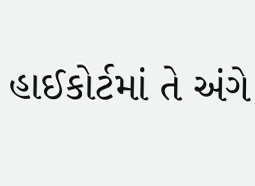હાઈકોર્ટમાં તે અંગે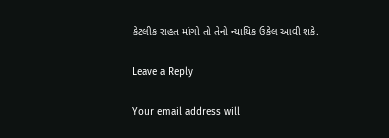કેટલીક રાહત માંગો તો તેનો ન્યાયિક ઉકેલ આવી શકે.

Leave a Reply

Your email address will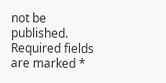not be published. Required fields are marked *